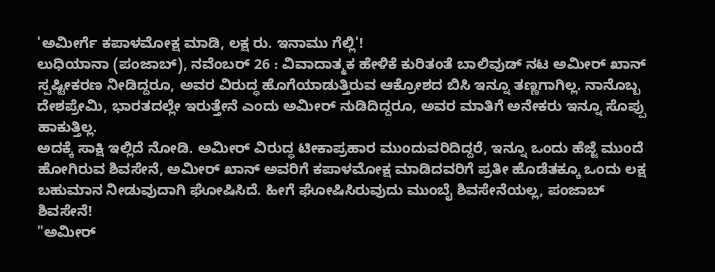'ಅಮೀರ್ಗೆ ಕಪಾಳಮೋಕ್ಷ ಮಾಡಿ, ಲಕ್ಷ ರು. ಇನಾಮು ಗೆಲ್ಲಿ'!
ಲುಧಿಯಾನಾ (ಪಂಜಾಬ್), ನವೆಂಬರ್ 26 : ವಿವಾದಾತ್ಮಕ ಹೇಳಿಕೆ ಕುರಿತಂತೆ ಬಾಲಿವುಡ್ ನಟ ಅಮೀರ್ ಖಾನ್ ಸ್ಪಷ್ಟೀಕರಣ ನೀಡಿದ್ದರೂ, ಅವರ ವಿರುದ್ಧ ಹೊಗೆಯಾಡುತ್ತಿರುವ ಆಕ್ರೋಶದ ಬಿಸಿ ಇನ್ನೂ ತಣ್ಣಗಾಗಿಲ್ಲ. ನಾನೊಬ್ಬ ದೇಶಪ್ರೇಮಿ, ಭಾರತದಲ್ಲೇ ಇರುತ್ತೇನೆ ಎಂದು ಅಮೀರ್ ನುಡಿದಿದ್ದರೂ, ಅವರ ಮಾತಿಗೆ ಅನೇಕರು ಇನ್ನೂ ಸೊಪ್ಪು ಹಾಕುತ್ತಿಲ್ಲ.
ಅದಕ್ಕೆ ಸಾಕ್ಷಿ ಇಲ್ಲಿದೆ ನೋಡಿ. ಅಮೀರ್ ವಿರುದ್ಧ ಟೀಕಾಪ್ರಹಾರ ಮುಂದುವರಿದಿದ್ದರೆ, ಇನ್ನೂ ಒಂದು ಹೆಜ್ಜೆ ಮುಂದೆ ಹೋಗಿರುವ ಶಿವಸೇನೆ, ಅಮೀರ್ ಖಾನ್ ಅವರಿಗೆ ಕಪಾಳಮೋಕ್ಷ ಮಾಡಿದವರಿಗೆ ಪ್ರತೀ ಹೊಡೆತಕ್ಕೂ ಒಂದು ಲಕ್ಷ ಬಹುಮಾನ ನೀಡುವುದಾಗಿ ಘೋಷಿಸಿದೆ. ಹೀಗೆ ಘೋಷಿಸಿರುವುದು ಮುಂಬೈ ಶಿವಸೇನೆಯಲ್ಲ, ಪಂಜಾಬ್ ಶಿವಸೇನೆ!
"ಅಮೀರ್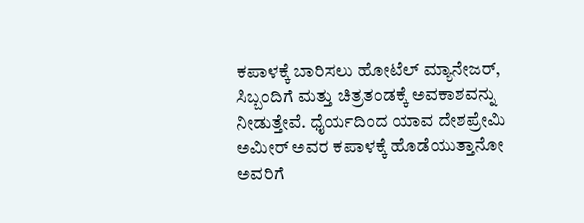ಕಪಾಳಕ್ಕೆ ಬಾರಿಸಲು ಹೋಟೆಲ್ ಮ್ಯಾನೇಜರ್, ಸಿಬ್ಬಂದಿಗೆ ಮತ್ತು ಚಿತ್ರತಂಡಕ್ಕೆ ಅವಕಾಶವನ್ನು ನೀಡುತ್ತೇವೆ. ಧೈರ್ಯದಿಂದ ಯಾವ ದೇಶಪ್ರೇಮಿ ಅಮೀರ್ ಅವರ ಕಪಾಳಕ್ಕೆ ಹೊಡೆಯುತ್ತಾನೋ ಅವರಿಗೆ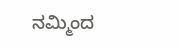ನಮ್ಮಿಂದ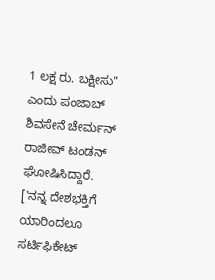1 ಲಕ್ಷ ರು. ಬಕ್ಷೀಸು" ಎಂದು ಪಂಜಾಬ್ ಶಿವಸೇನೆ ಚೇರ್ಮನ್ ರಾಜೀವ್ ಟಂಡನ್ ಘೋಷಿಸಿದ್ದಾರೆ. ['ನನ್ನ ದೇಶಭಕ್ತಿಗೆ ಯಾರಿಂದಲೂ ಸರ್ಟಿಫಿಕೇಟ್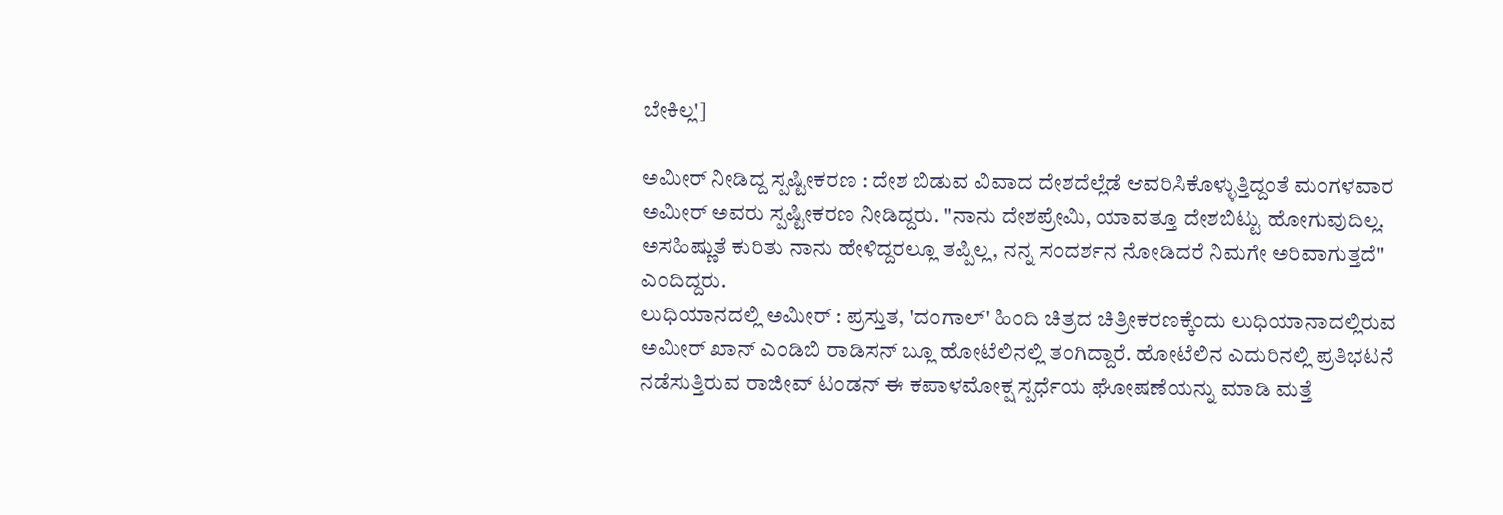ಬೇಕಿಲ್ಲ']

ಅಮೀರ್ ನೀಡಿದ್ದ ಸ್ಪಷ್ಟೀಕರಣ : ದೇಶ ಬಿಡುವ ವಿವಾದ ದೇಶದೆಲ್ಲೆಡೆ ಆವರಿಸಿಕೊಳ್ಳುತ್ತಿದ್ದಂತೆ ಮಂಗಳವಾರ ಅಮೀರ್ ಅವರು ಸ್ಪಷ್ಟೀಕರಣ ನೀಡಿದ್ದರು. "ನಾನು ದೇಶಪ್ರೇಮಿ, ಯಾವತ್ತೂ ದೇಶಬಿಟ್ಟು ಹೋಗುವುದಿಲ್ಲ. ಅಸಹಿಷ್ಣುತೆ ಕುರಿತು ನಾನು ಹೇಳಿದ್ದರಲ್ಲೂ ತಪ್ಪಿಲ್ಲ, ನನ್ನ ಸಂದರ್ಶನ ನೋಡಿದರೆ ನಿಮಗೇ ಅರಿವಾಗುತ್ತದೆ" ಎಂದಿದ್ದರು.
ಲುಧಿಯಾನದಲ್ಲಿ ಅಮೀರ್ : ಪ್ರಸ್ತುತ, 'ದಂಗಾಲ್' ಹಿಂದಿ ಚಿತ್ರದ ಚಿತ್ರೀಕರಣಕ್ಕೆಂದು ಲುಧಿಯಾನಾದಲ್ಲಿರುವ ಅಮೀರ್ ಖಾನ್ ಎಂಡಿಬಿ ರಾಡಿಸನ್ ಬ್ಲೂ ಹೋಟೆಲಿನಲ್ಲಿ ತಂಗಿದ್ದಾರೆ. ಹೋಟೆಲಿನ ಎದುರಿನಲ್ಲಿ ಪ್ರತಿಭಟನೆ ನಡೆಸುತ್ತಿರುವ ರಾಜೀವ್ ಟಂಡನ್ ಈ ಕಪಾಳಮೋಕ್ಷ ಸ್ಪರ್ಧೆಯ ಘೋಷಣೆಯನ್ನು ಮಾಡಿ ಮತ್ತೆ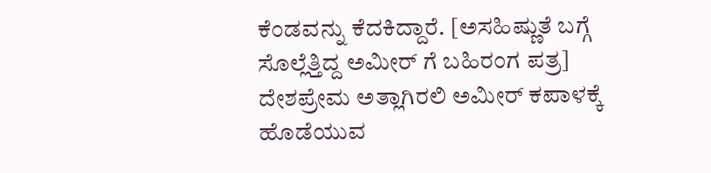ಕೆಂಡವನ್ನು ಕೆದಕಿದ್ದಾರೆ. [ಅಸಹಿಷ್ಣುತೆ ಬಗ್ಗೆ ಸೊಲ್ಲೆತ್ತಿದ್ದ ಅಮೀರ್ ಗೆ ಬಹಿರಂಗ ಪತ್ರ]
ದೇಶಪ್ರೇಮ ಅತ್ಲಾಗಿರಲಿ ಅಮೀರ್ ಕಪಾಳಕ್ಕೆ ಹೊಡೆಯುವ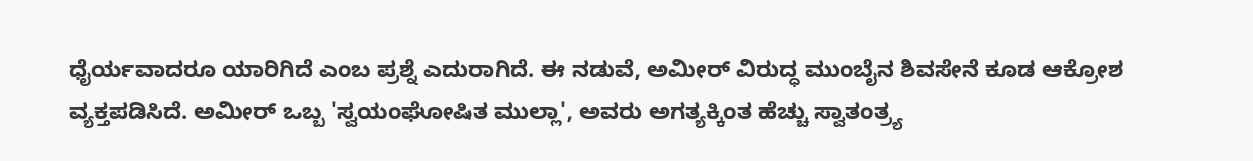ಧೈರ್ಯವಾದರೂ ಯಾರಿಗಿದೆ ಎಂಬ ಪ್ರಶ್ನೆ ಎದುರಾಗಿದೆ. ಈ ನಡುವೆ, ಅಮೀರ್ ವಿರುದ್ಧ ಮುಂಬೈನ ಶಿವಸೇನೆ ಕೂಡ ಆಕ್ರೋಶ ವ್ಯಕ್ತಪಡಿಸಿದೆ. ಅಮೀರ್ ಒಬ್ಬ 'ಸ್ವಯಂಘೋಷಿತ ಮುಲ್ಲಾ', ಅವರು ಅಗತ್ಯಕ್ಕಿಂತ ಹೆಚ್ಚು ಸ್ವಾತಂತ್ರ್ಯ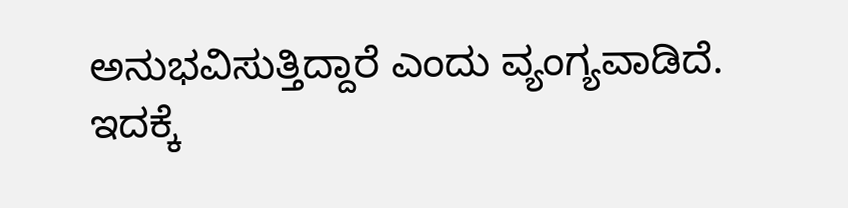ಅನುಭವಿಸುತ್ತಿದ್ದಾರೆ ಎಂದು ವ್ಯಂಗ್ಯವಾಡಿದೆ.
ಇದಕ್ಕೆ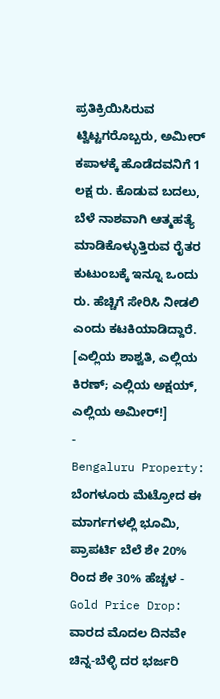ಪ್ರತಿಕ್ರಿಯಿಸಿರುವ ಟ್ವಿಟ್ಟಗರೊಬ್ಬರು, ಅಮೀರ್ ಕಪಾಳಕ್ಕೆ ಹೊಡೆದವನಿಗೆ 1 ಲಕ್ಷ ರು. ಕೊಡುವ ಬದಲು, ಬೆಳೆ ನಾಶವಾಗಿ ಆತ್ಮಹತ್ಯೆ ಮಾಡಿಕೊಳ್ಳುತ್ತಿರುವ ರೈತರ ಕುಟುಂಬಕ್ಕೆ ಇನ್ನೂ ಒಂದು ರು. ಹೆಚ್ಚಿಗೆ ಸೇರಿಸಿ ನೀಡಲಿ ಎಂದು ಕಟಕಿಯಾಡಿದ್ದಾರೆ. [ಎಲ್ಲಿಯ ಶಾಶ್ವತಿ, ಎಲ್ಲಿಯ ಕಿರಣ್; ಎಲ್ಲಿಯ ಅಕ್ಷಯ್, ಎಲ್ಲಿಯ ಅಮೀರ್!]
-
Bengaluru Property: ಬೆಂಗಳೂರು ಮೆಟ್ರೋದ ಈ ಮಾರ್ಗಗಳಲ್ಲಿ ಭೂಮಿ, ಪ್ರಾಪರ್ಟಿ ಬೆಲೆ ಶೇ 20% ರಿಂದ ಶೇ 30% ಹೆಚ್ಚಳ -
Gold Price Drop: ವಾರದ ಮೊದಲ ದಿನವೇ ಚಿನ್ನ-ಬೆಳ್ಳಿ ದರ ಭರ್ಜರಿ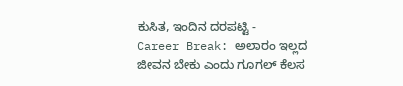ಕುಸಿತ, ಇಂದಿನ ದರಪಟ್ಟಿ -
Career Break: ಅಲಾರಂ ಇಲ್ಲದ ಜೀವನ ಬೇಕು ಎಂದು ಗೂಗಲ್ ಕೆಲಸ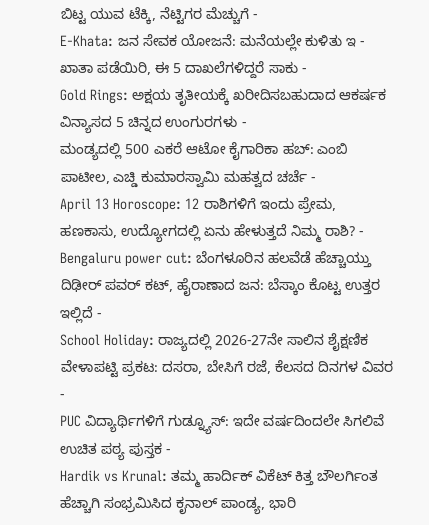ಬಿಟ್ಟ ಯುವ ಟೆಕ್ಕಿ, ನೆಟ್ಟಿಗರ ಮೆಚ್ಚುಗೆ -
E-Khata: ಜನ ಸೇವಕ ಯೋಜನೆ: ಮನೆಯಲ್ಲೇ ಕುಳಿತು ಇ - ಖಾತಾ ಪಡೆಯಿರಿ, ಈ 5 ದಾಖಲೆಗಳಿದ್ದರೆ ಸಾಕು -
Gold Rings: ಅಕ್ಷಯ ತೃತೀಯಕ್ಕೆ ಖರೀದಿಸಬಹುದಾದ ಆಕರ್ಷಕ ವಿನ್ಯಾಸದ 5 ಚಿನ್ನದ ಉಂಗುರಗಳು -
ಮಂಡ್ಯದಲ್ಲಿ 500 ಎಕರೆ ಆಟೋ ಕೈಗಾರಿಕಾ ಹಬ್: ಎಂಬಿ ಪಾಟೀಲ, ಎಚ್ಡಿ ಕುಮಾರಸ್ವಾಮಿ ಮಹತ್ವದ ಚರ್ಚೆ -
April 13 Horoscope: 12 ರಾಶಿಗಳಿಗೆ ಇಂದು ಪ್ರೇಮ, ಹಣಕಾಸು, ಉದ್ಯೋಗದಲ್ಲಿ ಏನು ಹೇಳುತ್ತದೆ ನಿಮ್ಮ ರಾಶಿ? -
Bengaluru power cut: ಬೆಂಗಳೂರಿನ ಹಲವೆಡೆ ಹೆಚ್ಚಾಯ್ತು ದಿಢೀರ್ ಪವರ್ ಕಟ್, ಹೈರಾಣಾದ ಜನ: ಬೆಸ್ಕಾಂ ಕೊಟ್ಟ ಉತ್ತರ ಇಲ್ಲಿದೆ -
School Holiday: ರಾಜ್ಯದಲ್ಲಿ 2026-27ನೇ ಸಾಲಿನ ಶೈಕ್ಷಣಿಕ ವೇಳಾಪಟ್ಟಿ ಪ್ರಕಟ: ದಸರಾ, ಬೇಸಿಗೆ ರಜೆ, ಕೆಲಸದ ದಿನಗಳ ವಿವರ -
PUC ವಿದ್ಯಾರ್ಥಿಗಳಿಗೆ ಗುಡ್ನ್ಯೂಸ್: ಇದೇ ವರ್ಷದಿಂದಲೇ ಸಿಗಲಿವೆ ಉಚಿತ ಪಠ್ಯ ಪುಸ್ತಕ -
Hardik vs Krunal: ತಮ್ಮ ಹಾರ್ದಿಕ್ ವಿಕೆಟ್ ಕಿತ್ತ ಬೌಲರ್ಗಿಂತ ಹೆಚ್ಚಾಗಿ ಸಂಭ್ರಮಿಸಿದ ಕೃನಾಲ್ ಪಾಂಡ್ಯ, ಭಾರಿ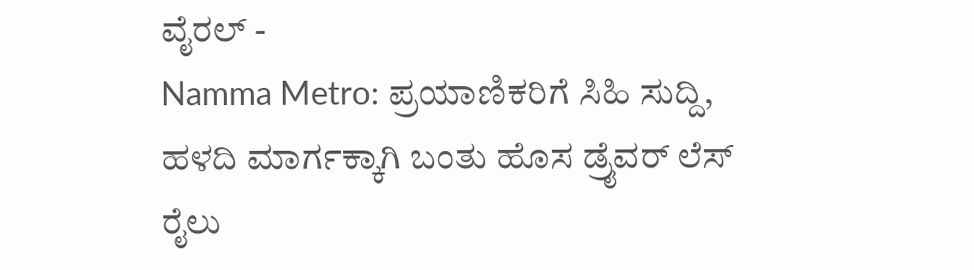ವೈರಲ್ -
Namma Metro: ಪ್ರಯಾಣಿಕರಿಗೆ ಸಿಹಿ ಸುದ್ದಿ, ಹಳದಿ ಮಾರ್ಗಕ್ಕಾಗಿ ಬಂತು ಹೊಸ ಡ್ರೈವರ್ ಲೆಸ್ ರೈಲು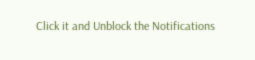Click it and Unblock the Notifications